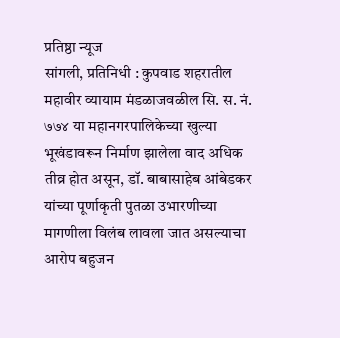प्रतिष्ठा न्यूज
सांगली, प्रतिनिधी : कुपवाड शहरातील महावीर व्यायाम मंडळाजवळील सि. स. नं. ७७४ या महानगरपालिकेच्या खुल्या भूखंडावरून निर्माण झालेला वाद अधिक तीव्र होत असून, डॉ. बाबासाहेब आंबेडकर यांच्या पूर्णाकृती पुतळा उभारणीच्या मागणीला विलंब लावला जात असल्याचा आरोप बहुजन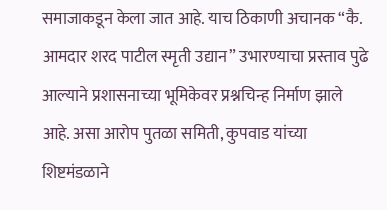समाजाकडून केला जात आहे. याच ठिकाणी अचानक “कै. आमदार शरद पाटील स्मृती उद्यान” उभारण्याचा प्रस्ताव पुढे आल्याने प्रशासनाच्या भूमिकेवर प्रश्नचिन्ह निर्माण झाले आहे. असा आरोप पुतळा समिती, कुपवाड यांच्या शिष्टमंडळाने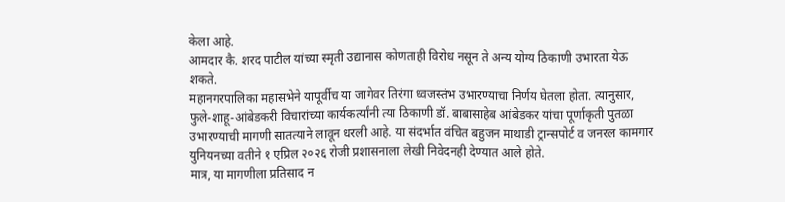केला आहे.
आमदार कै. शरद पाटील यांच्या स्मृती उद्यानास कोणताही विरोध नसून ते अन्य योग्य ठिकाणी उभारता येऊ शकते.
महानगरपालिका महासभेने यापूर्वीच या जागेवर तिरंगा ध्वजस्तंभ उभारण्याचा निर्णय घेतला होता. त्यानुसार, फुले-शाहू-आंबेडकरी विचारांच्या कार्यकर्त्यांनी त्या ठिकाणी डॉ. बाबासाहेब आंबेडकर यांचा पूर्णाकृती पुतळा उभारण्याची मागणी सातत्याने लावून धरली आहे. या संदर्भात वंचित बहुजन माथाडी ट्रान्सपोर्ट व जनरल कामगार युनियनच्या वतीने १ एप्रिल २०२६ रोजी प्रशासनाला लेखी निवेदनही देण्यात आले होते.
मात्र, या मागणीला प्रतिसाद न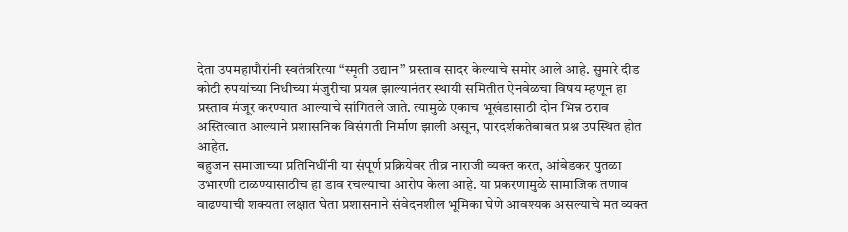देता उपमहापौरांनी स्वतंत्ररित्या “स्मृती उद्यान” प्रस्ताव सादर केल्याचे समोर आले आहे. सुमारे दीड कोटी रुपयांच्या निधीच्या मंजुरीचा प्रयत्न झाल्यानंतर स्थायी समितीत ऐनवेळचा विषय म्हणून हा प्रस्ताव मंजूर करण्यात आल्याचे सांगितले जाते. त्यामुळे एकाच भूखंडासाठी दोन भिन्न ठराव अस्तित्वात आल्याने प्रशासनिक विसंगती निर्माण झाली असून, पारदर्शकतेबाबत प्रश्न उपस्थित होत आहेत.
बहुजन समाजाच्या प्रतिनिधींनी या संपूर्ण प्रक्रियेवर तीव्र नाराजी व्यक्त करत, आंबेडकर पुतळा उभारणी टाळण्यासाठीच हा डाव रचल्याचा आरोप केला आहे. या प्रकरणामुळे सामाजिक तणाव वाढण्याची शक्यता लक्षात घेता प्रशासनाने संवेदनशील भूमिका घेणे आवश्यक असल्याचे मत व्यक्त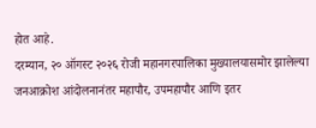होत आहे.
दरम्यान, २० ऑगस्ट २०२६ रोजी महानगरपालिका मुख्यालयासमोर झालेल्या जनआक्रोश आंदोलनानंतर महापौर, उपमहापौर आणि इतर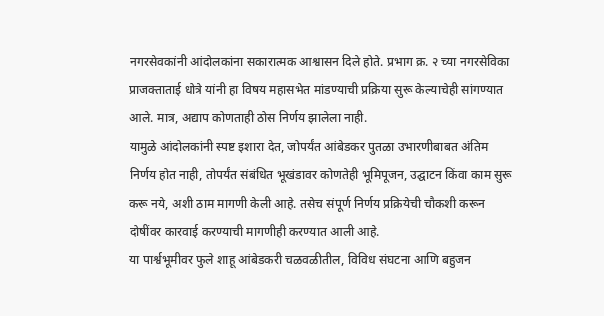नगरसेवकांनी आंदोलकांना सकारात्मक आश्वासन दिले होते. प्रभाग क्र. २ च्या नगरसेविका प्राजक्ताताई धोत्रे यांनी हा विषय महासभेत मांडण्याची प्रक्रिया सुरू केल्याचेही सांगण्यात आले. मात्र, अद्याप कोणताही ठोस निर्णय झालेला नाही.
यामुळे आंदोलकांनी स्पष्ट इशारा देत, जोपर्यंत आंबेडकर पुतळा उभारणीबाबत अंतिम निर्णय होत नाही, तोपर्यंत संबंधित भूखंडावर कोणतेही भूमिपूजन, उद्घाटन किंवा काम सुरू करू नये, अशी ठाम मागणी केली आहे. तसेच संपूर्ण निर्णय प्रक्रियेची चौकशी करून दोषींवर कारवाई करण्याची मागणीही करण्यात आली आहे.
या पार्श्वभूमीवर फुले शाहू आंबेडकरी चळवळीतील, विविध संघटना आणि बहुजन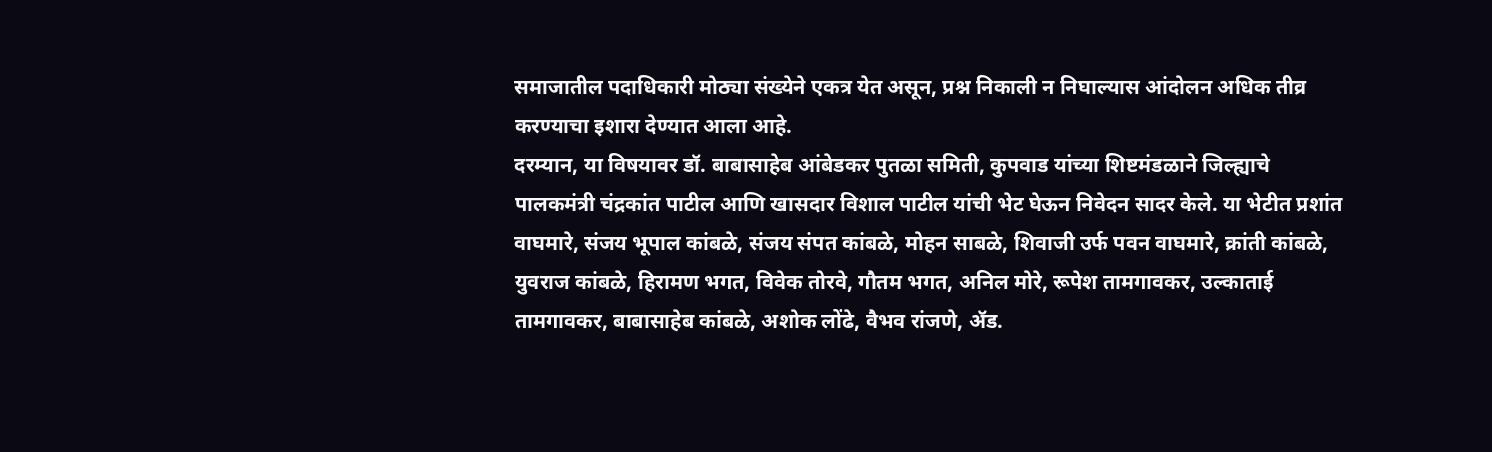समाजातील पदाधिकारी मोठ्या संख्येने एकत्र येत असून, प्रश्न निकाली न निघाल्यास आंदोलन अधिक तीव्र करण्याचा इशारा देण्यात आला आहे.
दरम्यान, या विषयावर डॉ. बाबासाहेब आंबेडकर पुतळा समिती, कुपवाड यांच्या शिष्टमंडळाने जिल्ह्याचे पालकमंत्री चंद्रकांत पाटील आणि खासदार विशाल पाटील यांची भेट घेऊन निवेदन सादर केले. या भेटीत प्रशांत वाघमारे, संजय भूपाल कांबळे, संजय संपत कांबळे, मोहन साबळे, शिवाजी उर्फ पवन वाघमारे, क्रांती कांबळे, युवराज कांबळे, हिरामण भगत, विवेक तोरवे, गौतम भगत, अनिल मोरे, रूपेश तामगावकर, उल्काताई तामगावकर, बाबासाहेब कांबळे, अशोक लोंढे, वैभव रांजणे, ॲड.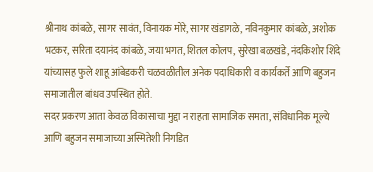श्रीनाथ कांबळे, सागर सावंत, विनायक मोरे, सागर खंडागळे, नविनकुमार कांबळे, अशोक भटकर, सरिता दयानंद कांबळे, जया भगत, शितल कोलप, सुरेखा बळखंडे, नंदकिशोर शिंदे यांच्यासह फुले शाहू आंबेडकरी चळवळीतील अनेक पदाधिकारी व कार्यकर्ते आणि बहुजन समाजातील बांधव उपस्थित होते.
सदर प्रकरण आता केवळ विकासाचा मुद्दा न राहता सामाजिक समता, संविधानिक मूल्ये आणि बहुजन समाजाच्या अस्मितेशी निगडित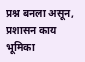प्रश्न बनला असून, प्रशासन काय भूमिका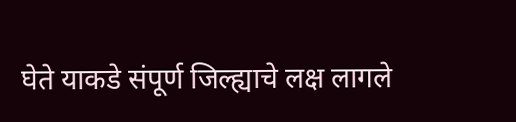घेते याकडे संपूर्ण जिल्ह्याचे लक्ष लागले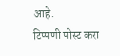आहे.
टिप्पणी पोस्ट करा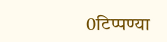0टिप्पण्या